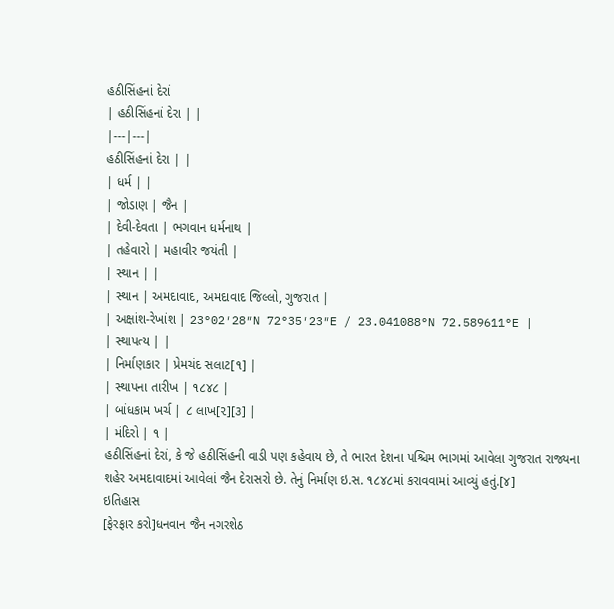હઠીસિંહનાં દેરાં
| હઠીસિંહનાં દેરા | |
|---|---|
હઠીસિંહનાં દેરા | |
| ધર્મ | |
| જોડાણ | જૈન |
| દેવી-દેવતા | ભગવાન ધર્મનાથ |
| તહેવારો | મહાવીર જયંતી |
| સ્થાન | |
| સ્થાન | અમદાવાદ, અમદાવાદ જિલ્લો, ગુજરાત |
| અક્ષાંશ-રેખાંશ | 23°02′28″N 72°35′23″E / 23.041088°N 72.589611°E |
| સ્થાપત્ય | |
| નિર્માણકાર | પ્રેમચંદ સલાટ[૧] |
| સ્થાપના તારીખ | ૧૮૪૮ |
| બાંધકામ ખર્ચ | ૮ લાખ[૨][૩] |
| મંદિરો | ૧ |
હઠીસિંહનાં દેરાં, કે જે હઠીસિંહની વાડી પણ કહેવાય છે, તે ભારત દેશના પશ્ચિમ ભાગમાં આવેલા ગુજરાત રાજ્યના શહેર અમદાવાદમાં આવેલાં જૈન દેરાસરો છે. તેનું નિર્માણ ઇ.સ. ૧૮૪૮માં કરાવવામાં આવ્યું હતું.[૪]
ઇતિહાસ
[ફેરફાર કરો]ધનવાન જૈન નગરશેઠ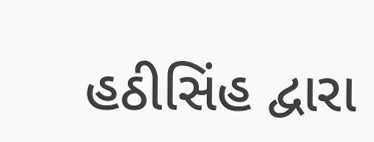હઠીસિંહ દ્વારા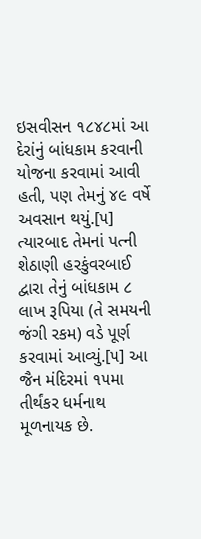ઇસવીસન ૧૮૪૮માં આ દેરાંનું બાંધકામ કરવાની યોજના કરવામાં આવી હતી, પણ તેમનું ૪૯ વર્ષે અવસાન થયું.[૫] ત્યારબાદ તેમનાં પત્ની શેઠાણી હરકુંવરબાઈ દ્વારા તેનું બાંધકામ ૮ લાખ રૂપિયા (તે સમયની જંગી રકમ) વડે પૂર્ણ કરવામાં આવ્યું.[૫] આ જૈન મંદિરમાં ૧૫મા તીર્થંકર ધર્મનાથ મૂળનાયક છે.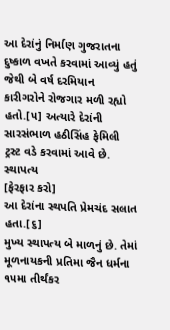આ દેરાંનું નિર્માણ ગુજરાતના દુષ્કાળ વખતે કરવામાં આવ્યું હતું જેથી બે વર્ષ દરમિયાન કારીગરોને રોજગાર મળી રહ્યો હતો.[૫] અત્યારે દેરાંની સારસંભાળ હઠીસિંહ ફેમિલી ટ્રસ્ટ વડે કરવામાં આવે છે.
સ્થાપત્ય
[ફેરફાર કરો]
આ દેરાંના સ્થપતિ પ્રેમચંદ સલાત હતા.[૬]
મુખ્ય સ્થાપત્ય બે માળનું છે. તેમાં મૂળનાયકની પ્રતિમા જૈન ધર્મના ૧૫મા તીર્થંકર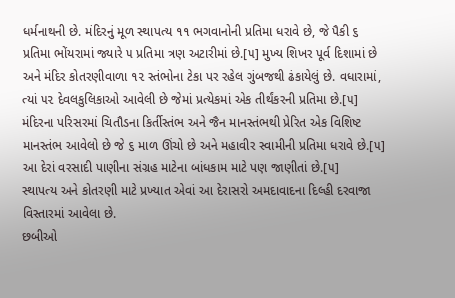ધર્મનાથની છે. મંદિરનું મૂળ સ્થાપત્ય ૧૧ ભગવાનોની પ્રતિમા ધરાવે છે, જે પૈકી ૬ પ્રતિમા ભોંયરામાં જ્યારે ૫ પ્રતિમા ત્રણ અટારીમાં છે.[૫] મુખ્ય શિખર પૂર્વ દિશામાં છે અને મંદિર કોતરણીવાળા ૧૨ સ્તંભોના ટેકા પર રહેલ ગુંબજથી ઢંકાયેલું છે. વધારામાં, ત્યાં ૫૨ દેવલકુલિકાઓ આવેલી છે જેમાં પ્રત્યેકમાં એક તીર્થંકરની પ્રતિમા છે.[૫]
મંદિરના પરિસરમાં ચિતૌડના કિર્તીસ્તંભ અને જૈન માનસ્તંભથી પ્રેરિત એક વિશિષ્ટ માનસ્તંભ આવેલો છે જે ૬ માળ ઊંચો છે અને મહાવીર સ્વામીની પ્રતિમા ધરાવે છે.[૫] આ દેરાં વરસાદી પાણીના સંગ્રહ માટેના બાંધકામ માટે પણ જાણીતાં છે.[૫]
સ્થાપત્ય અને કોતરણી માટે પ્રખ્યાત એવાં આ દેરાસરો અમદાવાદના દિલ્હી દરવાજા વિસ્તારમાં આવેલા છે.
છબીઓ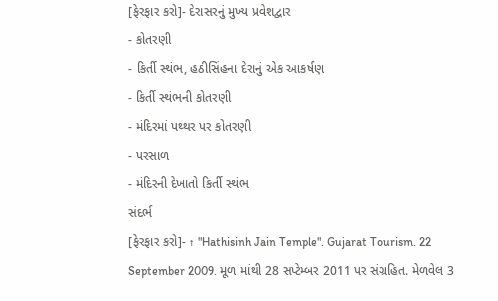[ફેરફાર કરો]- દેરાસરનું મુખ્ય પ્રવેશદ્વાર
- કોતરણી
- કિર્તી સ્થંભ, હઠીસિંહના દેરાનું એક આકર્ષણ
- કિર્તી સ્થંભની કોતરણી
- મંદિરમાં પથ્થર પર કોતરણી
- પરસાળ
- મંદિરની દેખાતો કિર્તી સ્થંભ
સંદર્ભ
[ફેરફાર કરો]- ↑ "Hathisinh Jain Temple". Gujarat Tourism. 22 September 2009. મૂળ માંથી 28 સપ્ટેમ્બર 2011 પર સંગ્રહિત. મેળવેલ 3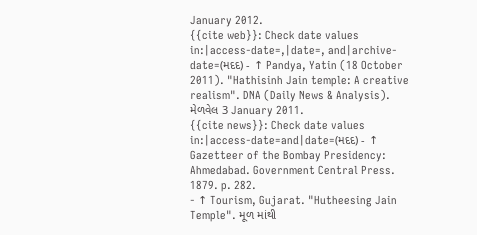January 2012.
{{cite web}}: Check date values in:|access-date=,|date=, and|archive-date=(મદદ) - ↑ Pandya, Yatin (18 October 2011). "Hathisinh Jain temple: A creative realism". DNA (Daily News & Analysis). મેળવેલ 3 January 2011.
{{cite news}}: Check date values in:|access-date=and|date=(મદદ) - ↑ Gazetteer of the Bombay Presidency: Ahmedabad. Government Central Press. 1879. p. 282.
- ↑ Tourism, Gujarat. "Hutheesing Jain Temple". મૂળ માંથી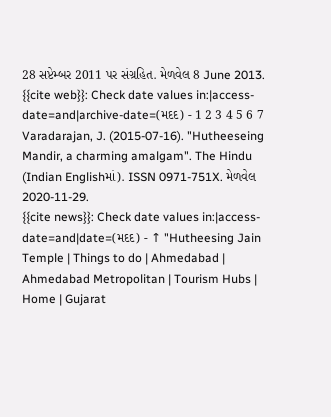28 સપ્ટેમ્બર 2011 પર સંગ્રહિત. મેળવેલ 8 June 2013.
{{cite web}}: Check date values in:|access-date=and|archive-date=(મદદ) - 1 2 3 4 5 6 7 Varadarajan, J. (2015-07-16). "Hutheeseing Mandir, a charming amalgam". The Hindu (Indian Englishમાં). ISSN 0971-751X. મેળવેલ 2020-11-29.
{{cite news}}: Check date values in:|access-date=and|date=(મદદ) - ↑ "Hutheesing Jain Temple | Things to do | Ahmedabad | Ahmedabad Metropolitan | Tourism Hubs | Home | Gujarat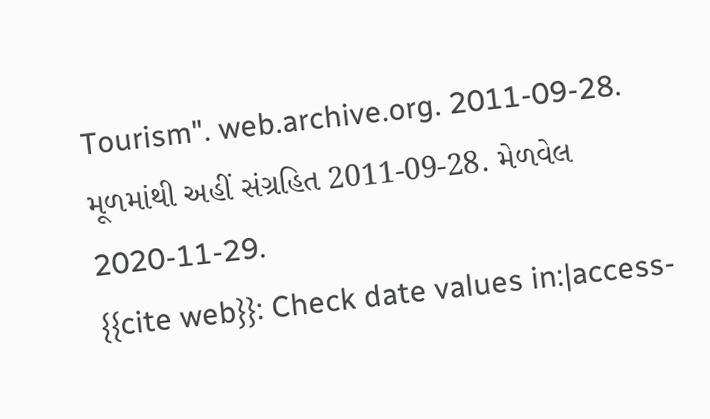Tourism". web.archive.org. 2011-09-28. મૂળમાંથી અહીં સંગ્રહિત 2011-09-28. મેળવેલ 2020-11-29.
{{cite web}}: Check date values in:|access-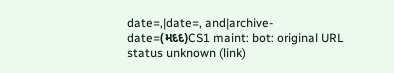date=,|date=, and|archive-date=(મદદ)CS1 maint: bot: original URL status unknown (link)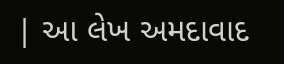| આ લેખ અમદાવાદ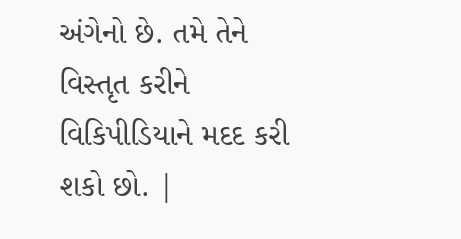અંગેનો છે. તમે તેને વિસ્તૃત કરીને વિકિપીડિયાને મદદ કરી શકો છો. |